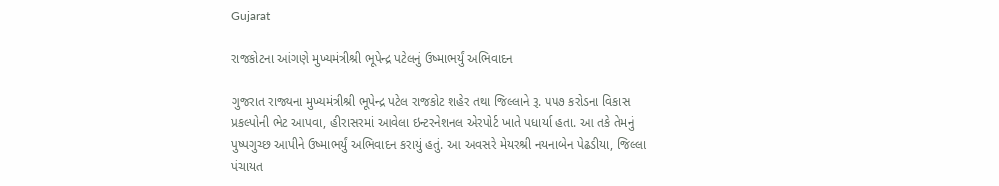Gujarat

રાજકોટના આંગણે મુખ્યમંત્રીશ્રી ભૂપેન્દ્ર પટેલનું ઉષ્માભર્યું અભિવાદન

ગુજરાત રાજ્યના મુખ્યમંત્રીશ્રી ભૂપેન્દ્ર પટેલ રાજકોટ શહેર તથા જિલ્લાને રૂ. ૫૫૭ કરોડના વિકાસ પ્રકલ્પોની ભેટ આપવા, હીરાસરમાં આવેલા ઇન્ટરનેશનલ એરપોર્ટ ખાતે પધાર્યા હતા. આ તકે તેમનું પુષ્પગુચ્છ આપીને ઉષ્માભર્યું અભિવાદન કરાયું હતું. આ અવસરે મેયરશ્રી નયનાબેન પેઢડીયા, જિલ્લા પંચાયત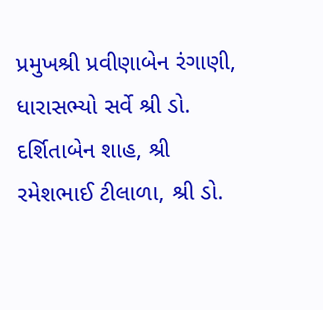પ્રમુખશ્રી પ્રવીણાબેન રંગાણી, ધારાસભ્યો સર્વે શ્રી ડો. દર્શિતાબેન શાહ, શ્રી રમેશભાઈ ટીલાળા, શ્રી ડો.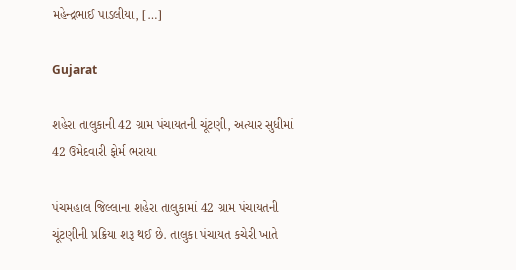મહેન્દ્રભાઈ પાડલીયા, […]

Gujarat

શહેરા તાલુકાની 42 ગ્રામ પંચાયતની ચૂંટણી, અત્યાર સુધીમાં 42 ઉમેદવારી ફોર્મ ભરાયા

પંચમહાલ જિલ્લાના શહેરા તાલુકામાં 42 ગ્રામ પંચાયતની ચૂંટણીની પ્રક્રિયા શરૂ થઈ છે. તાલુકા પંચાયત કચેરી ખાતે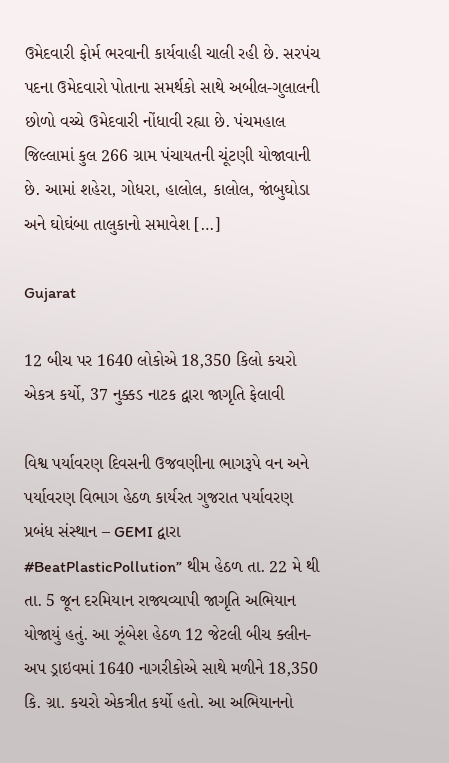ઉમેદવારી ફોર્મ ભરવાની કાર્યવાહી ચાલી રહી છે. સરપંચ પદના ઉમેદવારો પોતાના સમર્થકો સાથે અબીલ-ગુલાલની છોળો વચ્ચે ઉમેદવારી નોંધાવી રહ્યા છે. પંચમહાલ જિલ્લામાં કુલ 266 ગ્રામ પંચાયતની ચૂંટણી યોજાવાની છે. આમાં શહેરા, ગોધરા, હાલોલ, કાલોલ, જાંબુઘોડા અને ઘોઘંબા તાલુકાનો સમાવેશ […]

Gujarat

12 બીચ પર 1640 લોકોએ 18,350 કિલો કચરો એકત્ર કર્યો, 37 નુક્કડ નાટક દ્વારા જાગૃતિ ફેલાવી

વિશ્વ પર્યાવરણ દિવસની ઉજવણીના ભાગરૂપે વન અને પર્યાવરણ વિભાગ હેઠળ કાર્યરત ગુજરાત પર્યાવરણ પ્રબંધ સંસ્થાન – GEMI દ્વારા #BeatPlasticPollution” થીમ હેઠળ તા. 22 મે થી તા. 5 જૂન દરમિયાન રાજ્યવ્યાપી જાગૃતિ અભિયાન યોજાયું હતું. આ ઝૂંબેશ હેઠળ 12 જેટલી બીચ ક્લીન-અપ ડ્રાઇવમાં 1640 નાગરીકોએ સાથે મળીને 18,350 કિ. ગ્રા. કચરો એકત્રીત કર્યો હતો. આ અભિયાનનો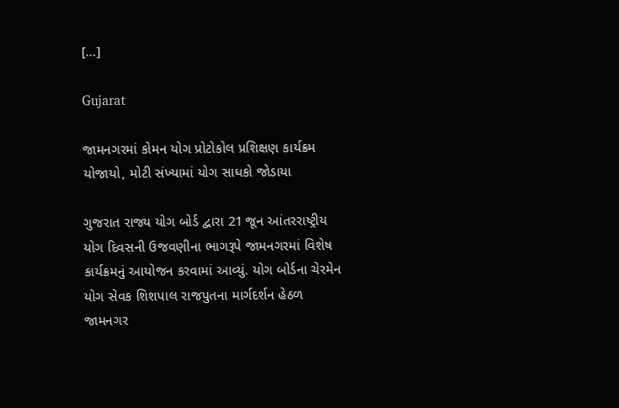[…]

Gujarat

જામનગરમાં કોમન યોગ પ્રોટોકોલ પ્રશિક્ષણ કાર્યક્રમ યોજાયો, મોટી સંખ્યામાં યોગ સાધકો જોડાયા

ગુજરાત રાજ્ય યોગ બોર્ડ દ્વારા 21 જૂન આંતરરાષ્ટ્રીય યોગ દિવસની ઉજવણીના ભાગરૂપે જામનગરમાં વિશેષ કાર્યક્રમનું આયોજન કરવામાં આવ્યું. યોગ બોર્ડના ચેરમેન યોગ સેવક શિશપાલ રાજપુતના માર્ગદર્શન હેઠળ જામનગર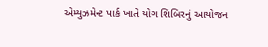એમ્યુઝમેન્ટ પાર્ક ખાતે યોગ શિબિરનું આયોજન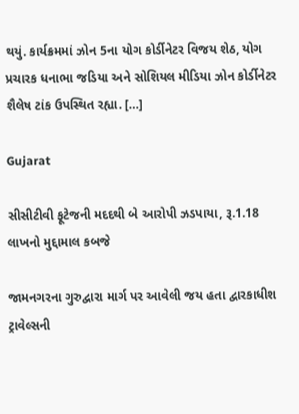થયું. કાર્યક્રમમાં ઝોન 5ના યોગ કોર્ડીનેટર વિજય શેઠ, યોગ પ્રચારક ધનાભા જડિયા અને સોશિયલ મીડિયા ઝોન કોર્ડીનેટર શૈલેષ ટાંક ઉપસ્થિત રહ્યા. […]

Gujarat

સીસીટીવી ફૂટેજની મદદથી બે આરોપી ઝડપાયા, રૂ.1.18 લાખનો મુદ્દામાલ કબજે

જામનગરના ગુરુદ્વારા માર્ગ પર આવેલી જય હતા દ્વારકાધીશ ટ્રાવેલ્સની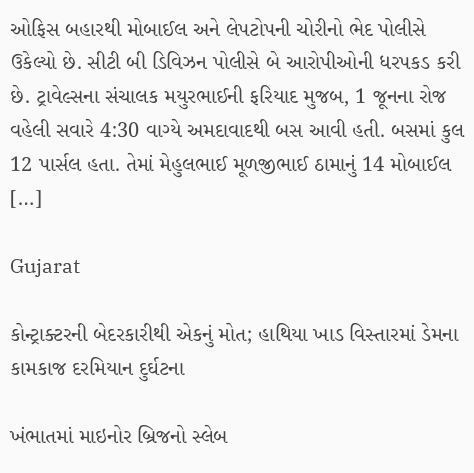ઓફિસ બહારથી મોબાઈલ અને લેપટોપની ચોરીનો ભેદ પોલીસે ઉકેલ્યો છે. સીટી બી ડિવિઝન પોલીસે બે આરોપીઓની ધરપકડ કરી છે. ટ્રાવેલ્સના સંચાલક મયુરભાઈની ફરિયાદ મુજબ, 1 જૂનના રોજ વહેલી સવારે 4:30 વાગ્યે અમદાવાદથી બસ આવી હતી. બસમાં કુલ 12 પાર્સલ હતા. તેમાં મેહુલભાઈ મૂળજીભાઈ ઠામાનું 14 મોબાઈલ […]

Gujarat

કોન્ટ્રાક્ટરની બેદરકારીથી એકનું મોત; હાથિયા ખાડ વિસ્તારમાં ડેમના કામકાજ દરમિયાન દુર્ઘટના

ખંભાતમાં માઇનોર બ્રિજનો સ્લેબ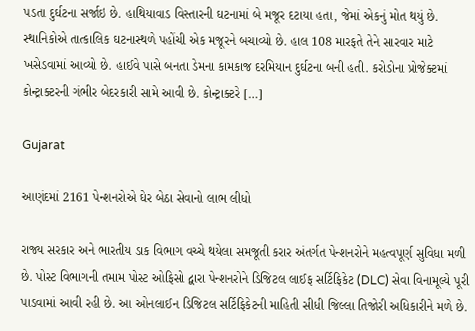પડતા દુર્ઘટના સર્જાઇ છે. હાથિયાવાડ વિસ્તારની ઘટનામાં બે મજૂર દટાયા હતા, જેમાં એકનું મોત થયું છે. સ્થાનિકોએ તાત્કાલિક ઘટનાસ્થળે પહોંચી એક મજૂરને બચાવ્યો છે. હાલ 108 મારફતે તેને સારવાર માટે ખસેડવામાં આવ્યો છે. હાઈવે પાસે બનતા ડેમના કામકાજ દરમિયાન દુર્ઘટના બની હતી. કરોડોના પ્રોજેક્ટમાં કોન્ટ્રાક્ટરની ગંભીર બેદરકારી સામે આવી છે. કોન્ટ્રાક્ટરે […]

Gujarat

આણંદમાં 2161 પેન્શનરોએ ઘેર બેઠા સેવાનો લાભ લીધો

રાજ્ય સરકાર અને ભારતીય ડાક વિભાગ વચ્ચે થયેલા સમજૂતી કરાર અંતર્ગત પેન્શનરોને મહત્વપૂર્ણ સુવિધા મળી છે. પોસ્ટ વિભાગની તમામ પોસ્ટ ઓફિસો દ્વારા પેન્શનરોને ડિજિટલ લાઈફ સર્ટિફિકેટ (DLC) સેવા વિનામૂલ્યે પૂરી પાડવામાં આવી રહી છે. આ ઓનલાઈન ડિજિટલ સર્ટિફિકેટની માહિતી સીધી જિલ્લા તિજોરી અધિકારીને મળે છે.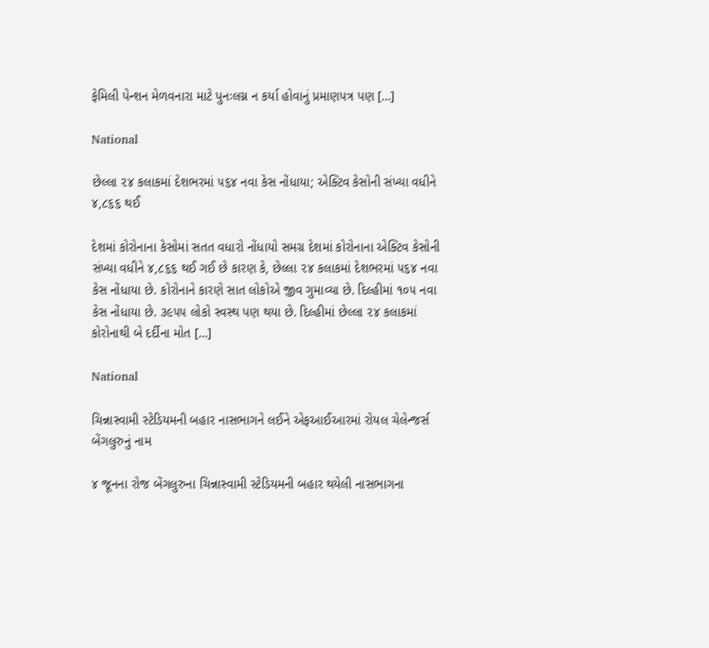ફેમિલી પેન્શન મેળવનારા માટે પુનઃલગ્ન ન કર્યા હોવાનું પ્રમાણપત્ર પણ […]

National

છેલ્લા ૨૪ કલાકમાં દેશભરમાં ૫૬૪ નવા કેસ નોંધાયા; એક્ટિવ કેસોની સંખ્યા વધીને ૪,૮૬૬ થઈ

દેશમાં કોરોનાના કેસોમાં સતત વધારો નોંધાયો સમગ્ર દેશમાં કોરોનાના એક્ટિવ કેસોની સંખ્યા વધીને ૪,૮૬૬ થઈ ગઈ છે કારણ કે, છેલ્લા ૨૪ કલાકમાં દેશભરમાં ૫૬૪ નવા કેસ નોંધાયા છે. કોરોનાને કારણે સાત લોકોએ જીવ ગુમાવ્યા છે. દિલ્હીમાં ૧૦૫ નવા કેસ નોંધાયા છે. ૩૯૫૫ લોકો સ્વસ્થ પણ થયા છે. દિલ્હીમાં છેલ્લા ૨૪ કલાકમાં કોરોનાથી બે દર્દીના મોત […]

National

ચિન્નાસ્વામી સ્ટેડિયમની બહાર નાસભાગને લઈને એફઆઈઆરમાં રોયલ ચેલેન્જર્સ બેંગલુરુનું નામ

૪ જૂનના રોજ બેંગલુરુના ચિન્નાસ્વામી સ્ટેડિયમની બહાર થયેલી નાસભાગના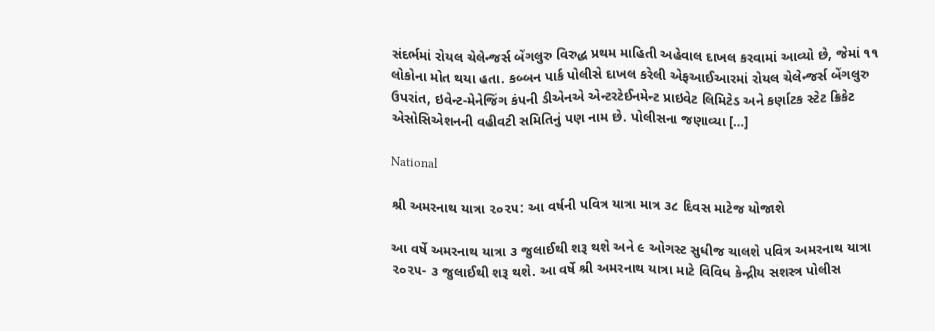સંદર્ભમાં રોયલ ચેલેન્જર્સ બેંગલુરુ વિરુદ્ધ પ્રથમ માહિતી અહેવાલ દાખલ કરવામાં આવ્યો છે, જેમાં ૧૧ લોકોના મોત થયા હતા. કબ્બન પાર્ક પોલીસે દાખલ કરેલી એફઆઈઆરમાં રોયલ ચેલેન્જર્સ બેંગલુરુ ઉપરાંત, ઇવેન્ટ-મેનેજિંગ કંપની ડીએનએ એન્ટરટેઈનમેન્ટ પ્રાઇવેટ લિમિટેડ અને કર્ણાટક સ્ટેટ ક્રિકેટ એસોસિએશનની વહીવટી સમિતિનું પણ નામ છે. પોલીસના જણાવ્યા […]

National

શ્રી અમરનાથ યાત્રા ૨૦૨૫: આ વર્ષની પવિત્ર યાત્રા માત્ર ૩૮ દિવસ માટેજ યોજાશે

આ વર્ષે અમરનાથ યાત્રા ૩ જુલાઈથી શરૂ થશે અને ૯ ઓગસ્ટ સુધીજ ચાલશે પવિત્ર અમરનાથ યાત્રા ૨૦૨૫- ૩ જુલાઈથી શરૂ થશે. આ વર્ષે શ્રી અમરનાથ યાત્રા માટે વિવિધ કેન્દ્રીય સશસ્ત્ર પોલીસ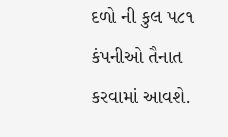દળો ની કુલ ૫૮૧ કંપનીઓ તૈનાત કરવામાં આવશે.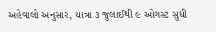અહેવાલો અનુસાર, યાત્રા ૩ જુલાઈથી ૯ ઓગસ્ટ સુધી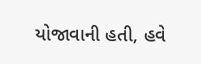યોજાવાની હતી, હવે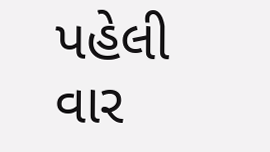પહેલી વાર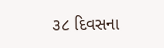૩૮ દિવસના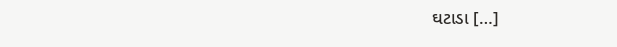ઘટાડા […]